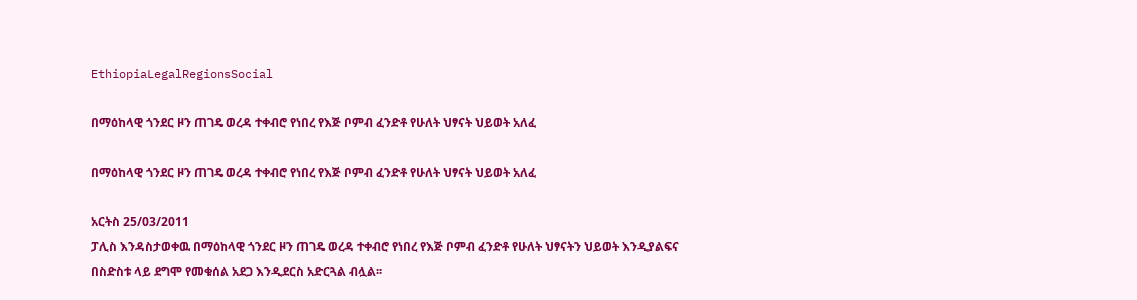EthiopiaLegalRegionsSocial

በማዕከላዊ ጎንደር ዞን ጠገዴ ወረዳ ተቀብሮ የነበረ የእጅ ቦምብ ፈንድቶ የሁለት ህፃናት ህይወት አለፈ

በማዕከላዊ ጎንደር ዞን ጠገዴ ወረዳ ተቀብሮ የነበረ የእጅ ቦምብ ፈንድቶ የሁለት ህፃናት ህይወት አለፈ

አርትስ 25/03/2011
ፓሊስ እንዳስታወቀዉ በማዕከላዊ ጎንደር ዞን ጠገዴ ወረዳ ተቀብሮ የነበረ የእጅ ቦምብ ፈንድቶ የሁለት ህፃናትን ህይወት እንዲያልፍና በስድስቱ ላይ ደግሞ የመቁሰል አደጋ እንዲደርስ አድርጓል ብሏል፡፡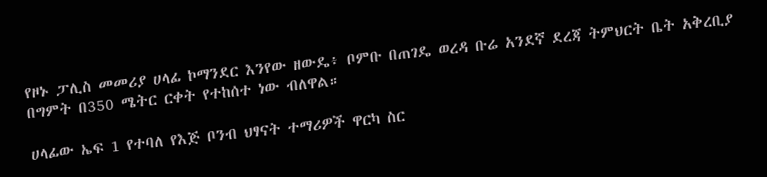የዞኑ ፓሊስ መመሪያ ሀላፊ ኮማንደር እንየው ዘውዴ፥ ቦምቡ በጠገዴ ወረዳ ቡሬ አንደኛ ደረጃ ትምህርት ቤት አቅረቢያ በግምት በ350 ሜትር ርቀት የተከሰተ ነው ብለዋል።

ሀላፊው ኤፍ 1 የተባለ የእጅ ቦንብ ህፃናት ተማሪዎች ዋርካ ስር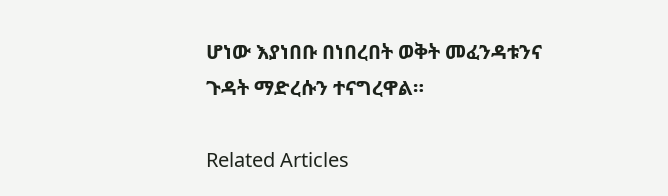ሆነው እያነበቡ በነበረበት ወቅት መፈንዳቱንና ጉዳት ማድረሱን ተናግረዋል።

Related Articles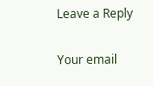Leave a Reply

Your email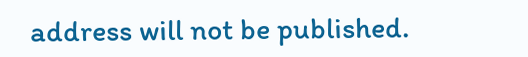address will not be published.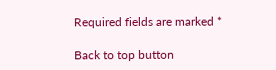Required fields are marked *

Back to top button